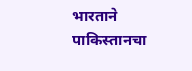भारताने पाकिस्तानचा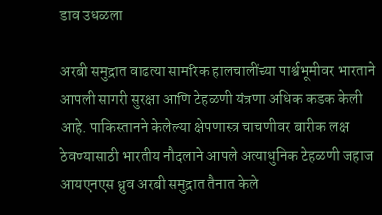डाव उधळला

अरबी समुद्रात वाढत्या सामरिक हालचालींच्या पार्श्वभूमीवर भारताने आपली सागरी सुरक्षा आणि टेहळणी यंत्रणा अधिक कडक केली आहे. पाकिस्तानने केलेल्या क्षेपणास्त्र चाचणीवर बारीक लक्ष ठेवण्यासाठी भारतीय नौदलाने आपले अत्याधुनिक टेहळणी जहाज आयएनएस ध्रुव अरबी समुद्रात तैनात केले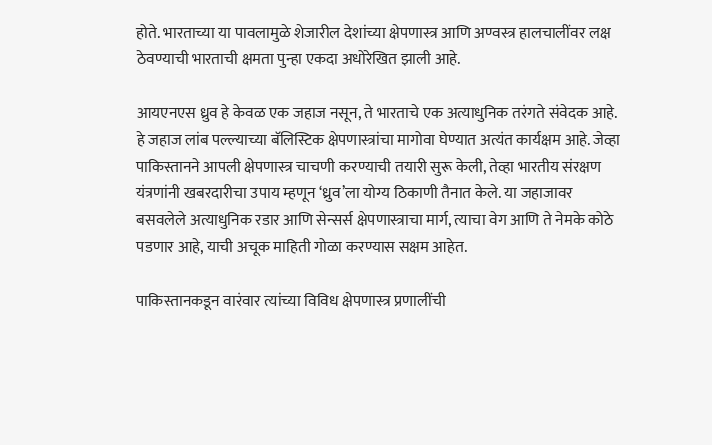होते. भारताच्या या पावलामुळे शेजारील देशांच्या क्षेपणास्त्र आणि अण्वस्त्र हालचालींवर लक्ष ठेवण्याची भारताची क्षमता पुन्हा एकदा अधोरेखित झाली आहे.

आयएनएस ध्रुव हे केवळ एक जहाज नसून, ते भारताचे एक अत्याधुनिक तरंगते संवेदक आहे. हे जहाज लांब पल्ल्याच्या बॅलिस्टिक क्षेपणास्त्रांचा मागोवा घेण्यात अत्यंत कार्यक्षम आहे. जेव्हा पाकिस्तानने आपली क्षेपणास्त्र चाचणी करण्याची तयारी सुरू केली, तेव्हा भारतीय संरक्षण यंत्रणांनी खबरदारीचा उपाय म्हणून ‘ध्रुव’ला योग्य ठिकाणी तैनात केले. या जहाजावर बसवलेले अत्याधुनिक रडार आणि सेन्सर्स क्षेपणास्त्राचा मार्ग, त्याचा वेग आणि ते नेमके कोठे पडणार आहे, याची अचूक माहिती गोळा करण्यास सक्षम आहेत.

पाकिस्तानकडून वारंवार त्यांच्या विविध क्षेपणास्त्र प्रणालींची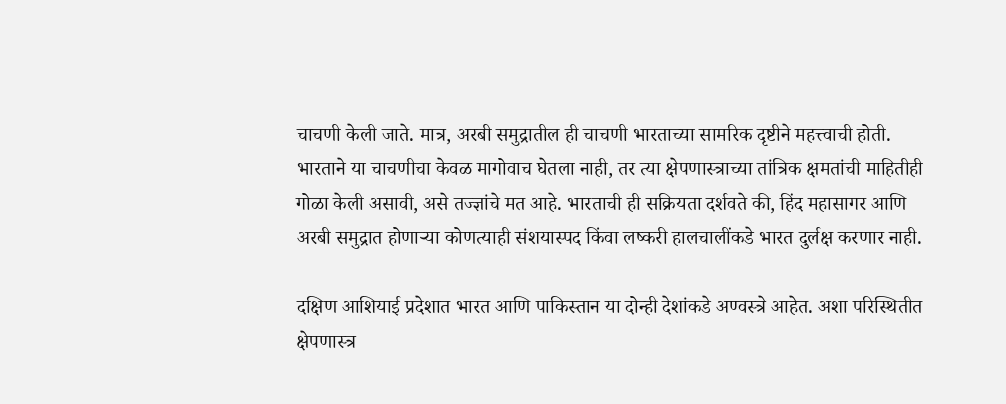चाचणी केली जाते. मात्र, अरबी समुद्रातील ही चाचणी भारताच्या सामरिक दृष्टीने महत्त्वाची होती. भारताने या चाचणीचा केवळ मागोवाच घेतला नाही, तर त्या क्षेपणास्त्राच्या तांत्रिक क्षमतांची माहितीही गोळा केली असावी, असे तज्ज्ञांचे मत आहे. भारताची ही सक्रियता दर्शवते की, हिंद महासागर आणि अरबी समुद्रात होणाऱ्या कोणत्याही संशयास्पद किंवा लष्करी हालचालींकडे भारत दुर्लक्ष करणार नाही.

दक्षिण आशियाई प्रदेशात भारत आणि पाकिस्तान या दोन्ही देशांकडे अण्वस्त्रे आहेत. अशा परिस्थितीत क्षेपणास्त्र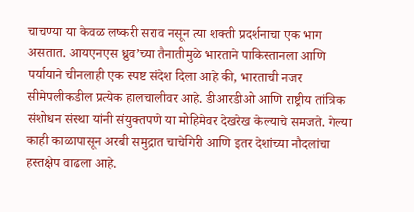चाचण्या या केवळ लष्करी सराव नसून त्या शक्ती प्रदर्शनाचा एक भाग असतात. आयएनएस ध्रुव’च्या तैनातीमुळे भारताने पाकिस्तानला आणि पर्यायाने चीनलाही एक स्पष्ट संदेश दिला आहे की, भारताची नजर सीमेपलीकडील प्रत्येक हालचालीवर आहे. डीआरडीओ आणि राष्ट्रीय तांत्रिक संशोधन संस्था यांनी संयुक्तपणे या मोहिमेवर देखरेख केल्याचे समजते. गेल्या काही काळापासून अरबी समुद्रात चाचेगिरी आणि इतर देशांच्या नौदलांचा हस्तक्षेप वाढला आहे.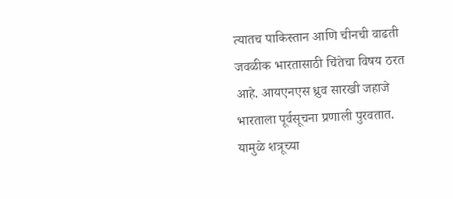त्यातच पाकिस्तान आणि चीनची वाढती जवळीक भारतासाठी चिंतेचा विषय ठरत आहे. आयएनएस ध्रुव सारखी जहाजे भारताला पूर्वसूचना प्रणाली पुरवतात. यामुळे शत्रूच्या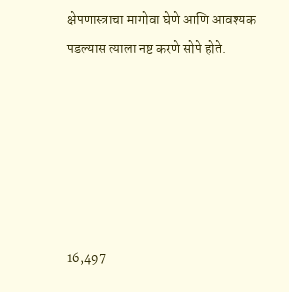क्षेपणास्त्राचा मागोवा घेणे आणि आवश्यक पडल्यास त्याला नष्ट करणे सोपे होते.






16,497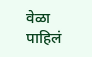वेळा पाहिलं